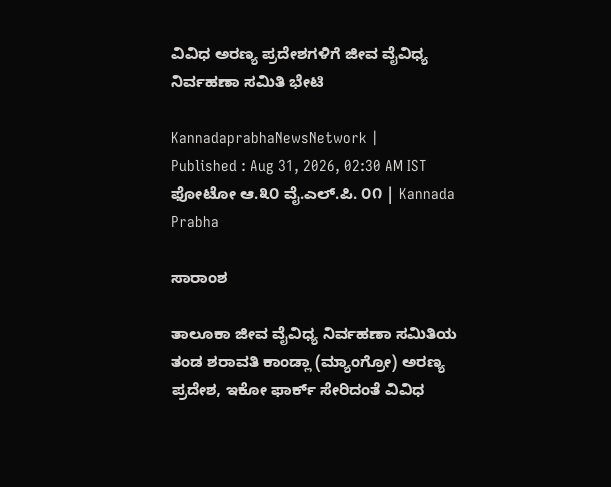ವಿವಿಧ ಅರಣ್ಯ ಪ್ರದೇಶಗಳಿಗೆ ಜೀವ ವೈವಿಧ್ಯ ನಿರ್ವಹಣಾ ಸಮಿತಿ ಭೇಟಿ

KannadaprabhaNewsNetwork |
Published : Aug 31, 2026, 02:30 AM IST
ಫೋಟೋ ಆ.೩೦ ವೈ.ಎಲ್.ಪಿ. ೦೧ | Kannada Prabha

ಸಾರಾಂಶ

ತಾಲೂಕಾ ಜೀವ ವೈವಿಧ್ಯ ನಿರ್ವಹಣಾ ಸಮಿತಿಯ ತಂಡ ಶರಾವತಿ ಕಾಂಡ್ಲಾ (ಮ್ಯಾಂಗ್ರೋ) ಅರಣ್ಯ ಪ್ರದೇಶ, ಇಕೋ ಫಾರ್ಕ್ ಸೇರಿದಂತೆ ವಿವಿಧ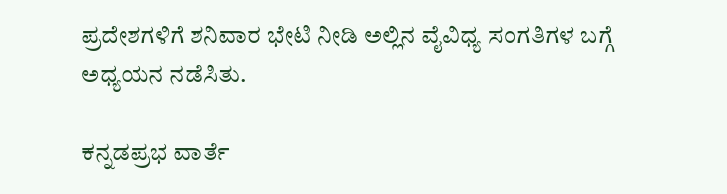ಪ್ರದೇಶಗಳಿಗೆ ಶನಿವಾರ ಭೇಟಿ ನೀಡಿ ಅಲ್ಲಿನ ವೈವಿಧ್ಯ ಸಂಗತಿಗಳ ಬಗ್ಗೆ ಅಧ್ಯಯನ ನಡೆಸಿತು.

ಕನ್ನಡಪ್ರಭ ವಾರ್ತೆ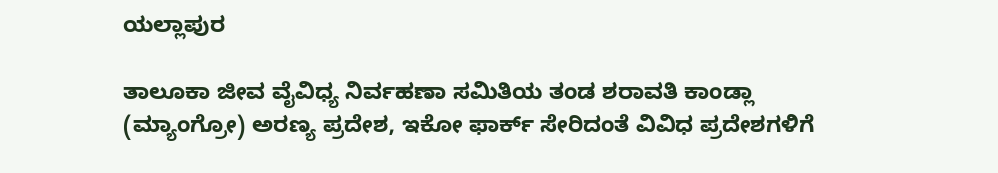ಯಲ್ಲಾಪುರ

ತಾಲೂಕಾ ಜೀವ ವೈವಿಧ್ಯ ನಿರ್ವಹಣಾ ಸಮಿತಿಯ ತಂಡ ಶರಾವತಿ ಕಾಂಡ್ಲಾ (ಮ್ಯಾಂಗ್ರೋ) ಅರಣ್ಯ ಪ್ರದೇಶ, ಇಕೋ ಫಾರ್ಕ್ ಸೇರಿದಂತೆ ವಿವಿಧ ಪ್ರದೇಶಗಳಿಗೆ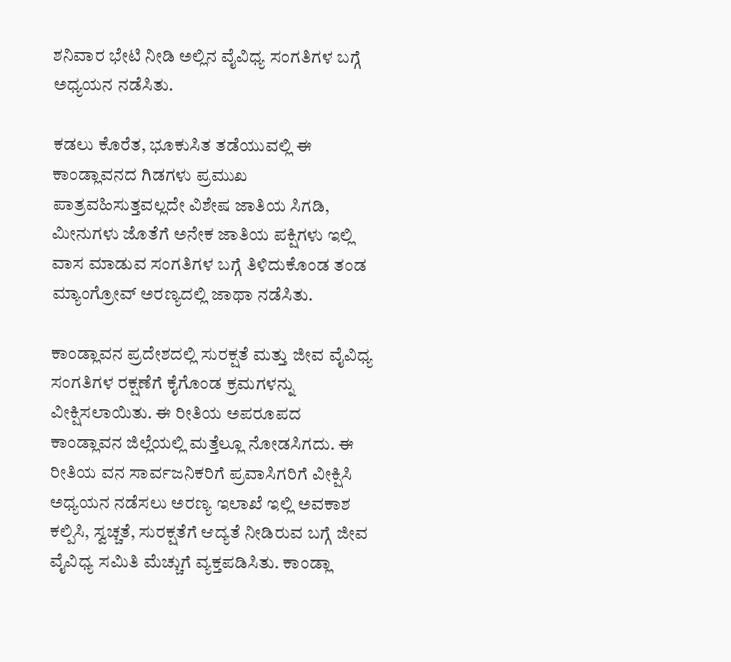ಶನಿವಾರ ಭೇಟಿ ನೀಡಿ ಅಲ್ಲಿನ ವೈವಿಧ್ಯ ಸಂಗತಿಗಳ ಬಗ್ಗೆ ಅಧ್ಯಯನ ನಡೆಸಿತು.

ಕಡಲು ಕೊರೆತ, ಭೂಕುಸಿತ ತಡೆಯುವಲ್ಲಿ ಈ ಕಾಂಡ್ಲಾವನದ ಗಿಡಗಳು ಪ್ರಮುಖ ಪಾತ್ರವಹಿಸುತ್ತವಲ್ಲದೇ ವಿಶೇಷ ಜಾತಿಯ ಸಿಗಡಿ, ಮೀನುಗಳು ಜೊತೆಗೆ ಅನೇಕ ಜಾತಿಯ ಪಕ್ಷಿಗಳು ಇಲ್ಲಿ ವಾಸ ಮಾಡುವ ಸಂಗತಿಗಳ ಬಗ್ಗೆ ತಿಳಿದುಕೊಂಡ ತಂಡ ಮ್ಯಾಂಗ್ರೋವ್ ಅರಣ್ಯದಲ್ಲಿ ಜಾಥಾ ನಡೆಸಿತು.

ಕಾಂಡ್ಲಾವನ ಪ್ರದೇಶದಲ್ಲಿ ಸುರಕ್ಷತೆ ಮತ್ತು ಜೀವ ವೈವಿಧ್ಯ ಸಂಗತಿಗಳ ರಕ್ಷಣೆಗೆ ಕೈಗೊಂಡ ಕ್ರಮಗಳನ್ನು ವೀಕ್ಷಿಸಲಾಯಿತು. ಈ ರೀತಿಯ ಅಪರೂಪದ ಕಾಂಡ್ಲಾವನ ಜಿಲ್ಲೆಯಲ್ಲಿ ಮತ್ತೆಲ್ಲೂ ನೋಡಸಿಗದು. ಈ ರೀತಿಯ ವನ ಸಾರ್ವಜನಿಕರಿಗೆ ಪ್ರವಾಸಿಗರಿಗೆ ವೀಕ್ಷಿಸಿ ಅಧ್ಯಯನ ನಡೆಸಲು ಅರಣ್ಯ ಇಲಾಖೆ ಇಲ್ಲಿ ಅವಕಾಶ ಕಲ್ಪಿಸಿ, ಸ್ವಚ್ಚತೆ, ಸುರಕ್ಷತೆಗೆ ಆದ್ಯತೆ ನೀಡಿರುವ ಬಗ್ಗೆ ಜೀವ ವೈವಿಧ್ಯ ಸಮಿತಿ ಮೆಚ್ಚುಗೆ ವ್ಯಕ್ತಪಡಿಸಿತು. ಕಾಂಡ್ಲಾ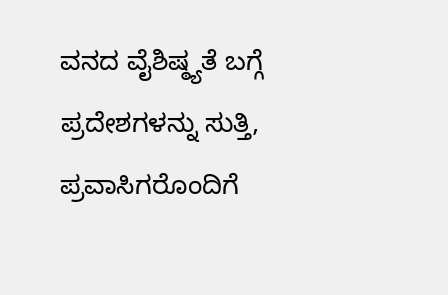ವನದ ವೈಶಿಷ್ಠ್ಯತೆ ಬಗ್ಗೆ ಪ್ರದೇಶಗಳನ್ನು ಸುತ್ತಿ, ಪ್ರವಾಸಿಗರೊಂದಿಗೆ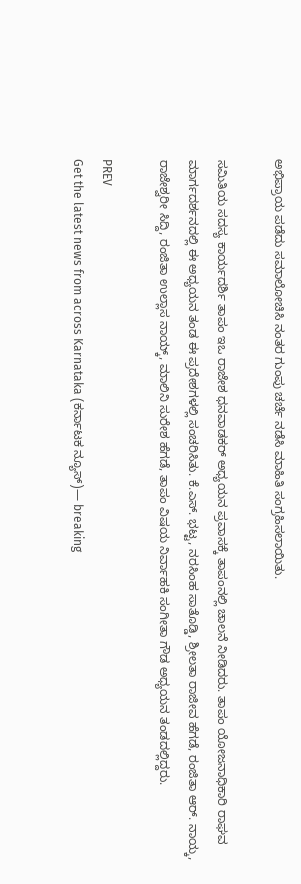ಅಭಿಪ್ರಾಯ ಪಡೆದು ಸಮಾಲೋಚಿಸಿ ನಂತರ ಗುಂಪು ಚರ್ಚೆ ನಡೆಸಿ ಮಾಹಿತಿ ಸಂಗ್ರಹಿಸಲಾಯಿತು.

ಸಮಿತಿಯ ಸದಸ್ಯ ಕಾರ್ಯದರ್ಶಿ ತಾಪಂ ಇಒ ರಾಜೇಶ ಧನವಾಡಕರ್ ಅಧ್ಯಯನ ಪ್ರವಾಸಕ್ಕೆ ತಾಪಂನಲ್ಲಿ ಚಾಲನೆ ನೀಡಿದರು. ತಾಪಂ ಯೋಜನಾಧಿಕಾರಿ ರಾಘವ ಮಾರ್ಗದರ್ಶನದಲ್ಲಿ ಈ ಅಧ್ಯಯನ ತಂಡ ಈ ಪ್ರದೇಶಗಳಲ್ಲಿ ಸಂಚರಿಸಿತು. ಕೆ.ಎಸ್. ಭಟ್ಟ, ನರಸಿಂಹ ಸಾತೊಡ್ಡಿ, ಶ್ರೀಲತಾ ರಾಜೀವ ಹೆಗಡೆ, ರಂಜಿತಾ ಆರ್. ನಾಯ್ಕ, ರಾಜೇಶ್ವರೀ ಸಿದ್ದಿ, ರಂಜಿತಾ ಉಲ್ಲಾಸ ನಾಯ್ಕ್, ಮಾಲಿನಿ ಸುರೇಶ ಹೆಗಡೆ, ತಾಪಂ ವಿಷಯ ನಿರ್ವಾಹಕಿ ಸಂಗೀತಾ ಗೌಡ ಅಧ್ಯಯನ ತಂಡದಲ್ಲಿದ್ದರು.

PREV
Get the latest news from across Karnataka (ಕರ್ನಾಟಕ ನ್ಯೂಸ್)— breaking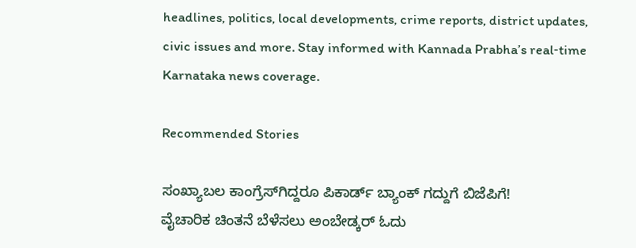headlines, politics, local developments, crime reports, district updates, civic issues and more. Stay informed with Kannada Prabha’s real‑time Karnataka news coverage.

Recommended Stories

ಸಂಖ್ಯಾಬಲ ಕಾಂಗ್ರೆಸ್‌ಗಿದ್ದರೂ ಪಿಕಾರ್ಡ್ ಬ್ಯಾಂಕ್ ಗದ್ದುಗೆ ಬಿಜೆಪಿಗೆ!
ವೈಚಾರಿಕ ಚಿಂತನೆ ಬೆಳೆಸಲು ಅಂಬೇಡ್ಕರ್ ಓದು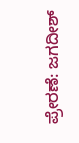ಪ್ರೇರಣೆ: ಜಗದೀಶ್